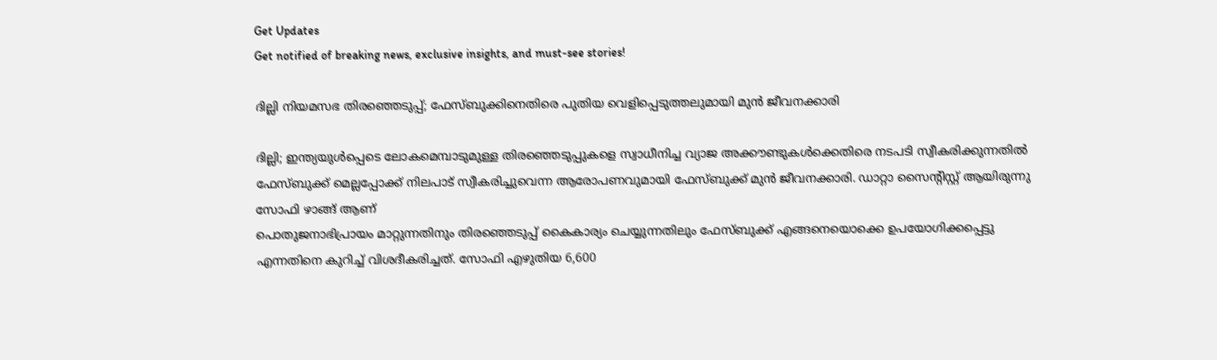Get Updates
Get notified of breaking news, exclusive insights, and must-see stories!

ദില്ലി നിയമസഭ തിരഞ്ഞെടുപ്പ്; ഫേസ്ബുക്കിനെതിരെ പുതിയ വെളിപ്പെടുത്തലുമായി മുൻ ജീവനക്കാരി

ദില്ലി; ഇന്ത്യയുൾപ്പെടെ ലോകമെമ്പാടുമുള്ള തിരഞ്ഞെടുപ്പുകളെ സ്വാധീനിച്ച വ്യാജ അക്കൗണ്ടുകൾക്കെതിരെ നടപടി സ്വീകരിക്കുന്നതിൽ ഫേസ്ബുക്ക് മെല്ലപ്പോക്ക് നിലപാട് സ്വീകരിച്ചുവെന്ന ആരോപണവുമായി ഫേസ്ബുക്ക് മുൻ ജീവനക്കാരി. ഡാറ്റാ സൈന്റിസ്റ്റ് ആയിരുന്നു സോഫി ഴാങ്ങ് ആണ്
പൊതുജനാഭിപ്രായം മാറ്റുന്നതിനും തിരഞ്ഞെടുപ്പ് കൈകാര്യം ചെയ്യുന്നതിലും ഫേസ്ബുക്ക് എങ്ങനെയൊക്കെ ഉപയോഗിക്കപ്പെട്ടു എന്നതിനെ കുറിച്ച് വിശദീകരിച്ചത്. സോഫി എഴുതിയ 6,600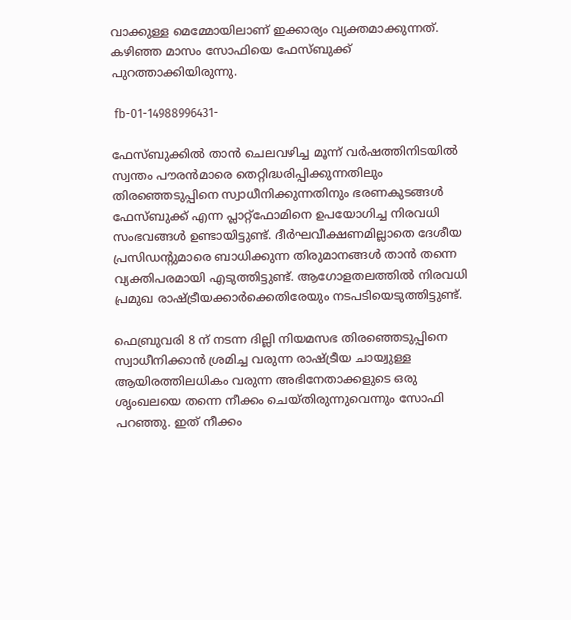വാക്കുള്ള മെമ്മോയിലാണ് ഇക്കാര്യം വ്യക്തമാക്കുന്നത്. കഴിഞ്ഞ മാസം സോഫിയെ ഫേസ്ബുക്ക് പുറത്താക്കിയിരുന്നു.

 fb-01-14988996431-

ഫേസ്ബുക്കിൽ താൻ ചെലവഴിച്ച മൂന്ന് വർഷത്തിനിടയിൽ സ്വന്തം പൗരൻമാരെ തെറ്റിദ്ധരിപ്പിക്കുന്നതിലും തിരഞ്ഞെടുപ്പിനെ സ്വാധീനിക്കുന്നതിനും ഭരണകുടങ്ങൾ ഫേസ്ബുക്ക് എന്ന പ്ലാറ്റ്ഫോമിനെ ഉപയോഗിച്ച നിരവധി സംഭവങ്ങൾ ഉണ്ടായിട്ടുണ്ട്. ദീർഘവീക്ഷണമില്ലാതെ ദേശീയ പ്രസിഡന്റുമാരെ ബാധിക്കുന്ന തിരുമാനങ്ങൾ താൻ തന്നെ വ്യക്തിപരമായി എടുത്തിട്ടുണ്ട്. ആഗോളതലത്തിൽ നിരവധി പ്രമുഖ രാഷ്ട്രീയക്കാർക്കെതിരേയും നടപടിയെടുത്തിട്ടുണ്ട്.

ഫെബ്രുവരി 8 ന് നടന്ന ദില്ലി നിയമസഭ തിരഞ്ഞെടുപ്പിനെ സ്വാധീനിക്കാൻ ശ്രമിച്ച വരുന്ന രാഷ്ട്രീയ ചായ്വുള്ള ആയിരത്തിലധികം വരുന്ന അഭിനേതാക്കളുടെ ഒരു ശൃംഖലയെ തന്നെ നീക്കം ചെയ്തിരുന്നുവെന്നും സോഫി പറഞ്ഞു. ഇത് നീക്കം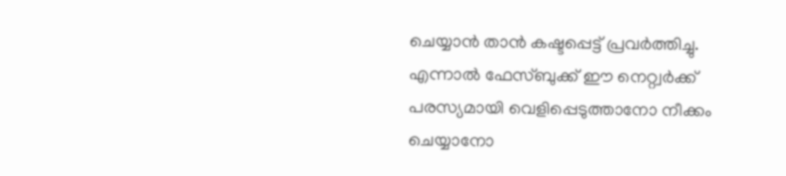ചെയ്യാൻ താൻ കഷ്ടപ്പെട്ട് പ്രവർത്തിച്ചു. എന്നാൽ ഫേസ്ബുക്ക് ഈ നെറ്റ്വർക്ക് പരസ്യമായി വെളിപ്പെടുത്താനോ നീക്കം ചെയ്യാനോ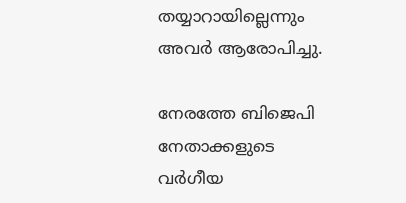തയ്യാറായില്ലെന്നും അവർ ആരോപിച്ചു.

നേരത്തേ ബിജെപി നേതാക്കളുടെ വർഗീയ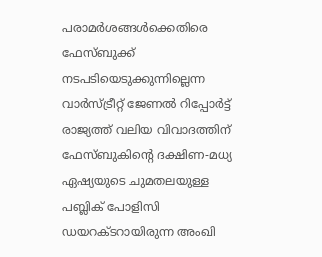പരാമർശങ്ങൾക്കെതിരെ ഫേസ്ബുക്ക് നടപടിയെടുക്കുന്നില്ലെന്ന വാർസ്ട്രീറ്റ് ജേണൽ റിപ്പോർട്ട് രാജ്യത്ത് വലിയ വിവാദത്തിന് ഫേസ്ബുകിന്‍റെ ദക്ഷിണ-മധ്യ ഏഷ്യയുടെ ചുമതലയുള്ള പബ്ലിക് പോളിസി ഡയറക്ടറായിരുന്ന അംഖി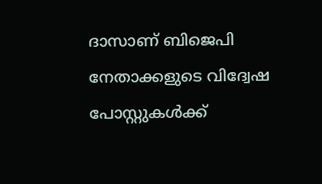ദാസാണ് ബിജെപി നേതാക്കളുടെ വിദ്വേഷ പോസ്റ്റുകൾക്ക്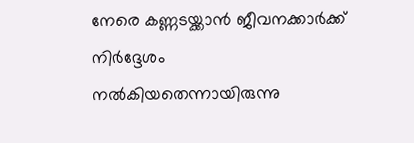നേരെ കണ്ണടയ്ക്കാൻ ജീവനക്കാർക്ക് നിർദ്ദേശം നൽകിയതെന്നായിരുന്നു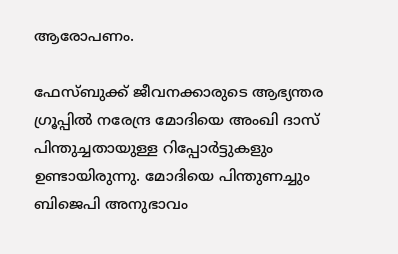ആരോപണം.

ഫേസ്ബുക്ക് ജീവനക്കാരുടെ ആഭ്യന്തര ഗ്രൂപ്പിൽ നരേന്ദ്ര മോദിയെ അംഖി ദാസ് പിന്തുച്ചതായുള്ള റിപ്പോർട്ടുകളും ഉണ്ടായിരുന്നു. മോദിയെ പിന്തുണച്ചും ബിജെപി അനുഭാവം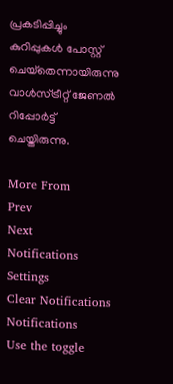പ്രകടിപ്പിച്ചും കുറിപ്പുകള്‍ പോസ്റ്റ് ചെയ്‌തെന്നായിരുന്നു വാൾസ്ട്രീറ്റ് ജേണൽ റിപ്പോർട്ട് ചെയ്തിരുന്നു.

More From
Prev
Next
Notifications
Settings
Clear Notifications
Notifications
Use the toggle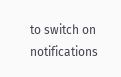to switch on notifications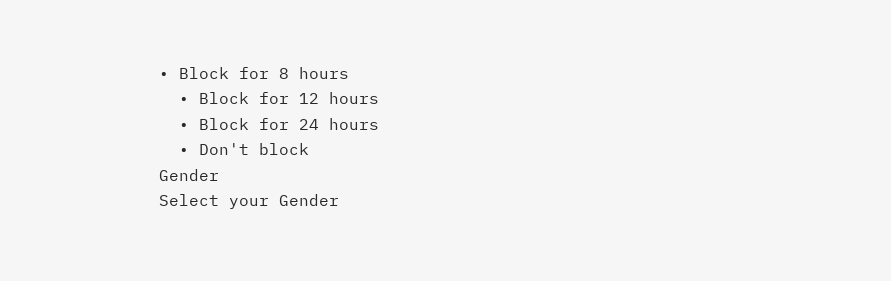• Block for 8 hours
  • Block for 12 hours
  • Block for 24 hours
  • Don't block
Gender
Select your Gender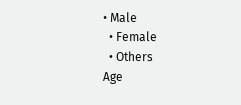• Male
  • Female
  • Others
Age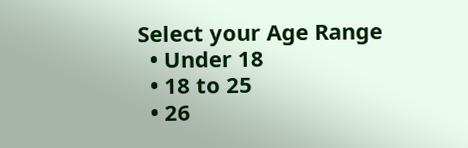Select your Age Range
  • Under 18
  • 18 to 25
  • 26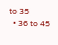to 35
  • 36 to 45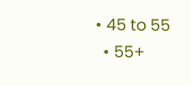• 45 to 55
  • 55+